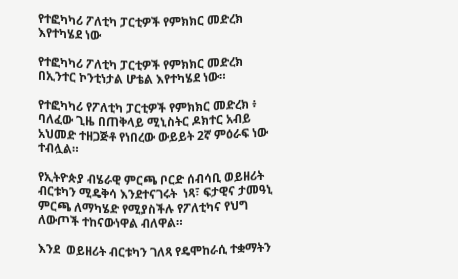የተፎካካሪ ፖለቲካ ፓርቲዎች የምክክር መድረክ እየተካሄደ ነው

የተፎካካሪ ፖለቲካ ፓርቲዎች የምክክር መድረክ በኢንተር ኮንቲነታል ሆቴል እየተካሄደ ነው።

የተፎካካሪ የፖለቲካ ፓርቲዎች የምክክር መድረክ ፥ ባለፈው ጊዜ በጠቅላይ ሚኒስትር ዶክተር አብይ አህመድ ተዘጋጅቶ የነበረው ውይይት 2ኛ ምዕራፍ ነው ተብሏል።

የኢትዮጵያ ብሄራዊ ምርጫ ቦርድ ሰብሳቢ ወይዘሪት ብርቱካን ሚዴቅሳ እንደተናገሩት  ነጻ፣ ፍታዊና ታመዓኒ ምርጫ ለማካሄድ የሚያስችሉ የፖለቲካና የህግ ለውጦች ተከናውነዋል ብለዋል።

እንደ  ወይዘሪት ብርቱካን ገለጻ የዴሞከራሲ ተቋማትን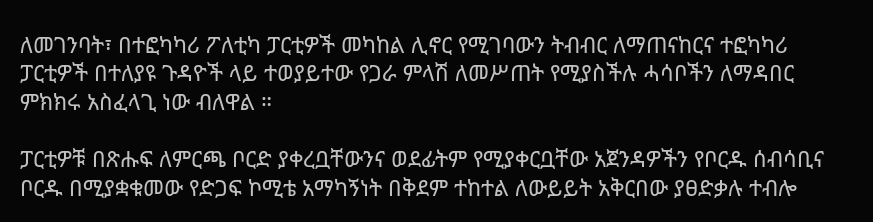ለመገንባት፣ በተፎካካሪ ፖለቲካ ፓርቲዎች መካከል ሊኖር የሚገባውን ትብብር ለማጠናከርና ተፎካካሪ ፓርቲዎች በተለያዩ ጉዳዮች ላይ ተወያይተው የጋራ ምላሽ ለመሥጠት የሚያስችሉ ሓሳቦችን ለማዳበር ምክክሩ አስፈላጊ ነው ብለዋል ።

ፓርቲዎቹ በጽሑፍ ለምርጫ ቦርድ ያቀረቧቸውንና ወደፊትም የሚያቀርቧቸው አጀንዳዎችን የቦርዱ ሰብሳቢና ቦርዱ በሚያቋቁመው የድጋፍ ኮሚቴ አማካኝነት በቅደም ተከተል ለውይይት አቅርበው ያፀድቃሉ ተብሎ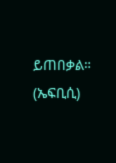ይጠበቃል። (ኤፍቢሲ)